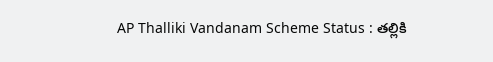AP Thalliki Vandanam Scheme Status : తల్లికి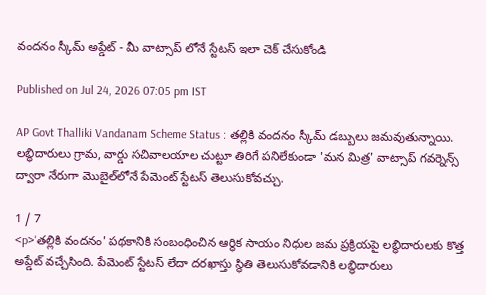వందనం స్కీమ్ అప్డేట్ - మీ వాట్సాప్ లోనే స్టేటస్ ఇలా చెక్ చేసుకోండి

Published on Jul 24, 2026 07:05 pm IST

AP Govt Thalliki Vandanam Scheme Status : తల్లికి వందనం స్కీమ్ డబ్బులు జమవుతున్నాయి. లబ్ధిదారులు గ్రామ, వార్డు సచివాలయాల చుట్టూ తిరిగే పనిలేకుండా 'మన మిత్ర' వాట్సాప్ గవర్నెన్స్ ద్వారా నేరుగా మొబైల్‌లోనే పేమెంట్ స్టేటస్ తెలుసుకోవచ్చు.

1 / 7
<p>'తల్లికి వందనం' పథకానికి సంబంధించిన ఆర్థిక సాయం నిధుల జమ ప్రక్రియపై లబ్ధిదారులకు కొత్త అప్డేట్ వచ్చేసింది. పేమెంట్ స్టేటస్ లేదా దరఖాస్తు స్థితి తెలుసుకోవడానికి లబ్ధిదారులు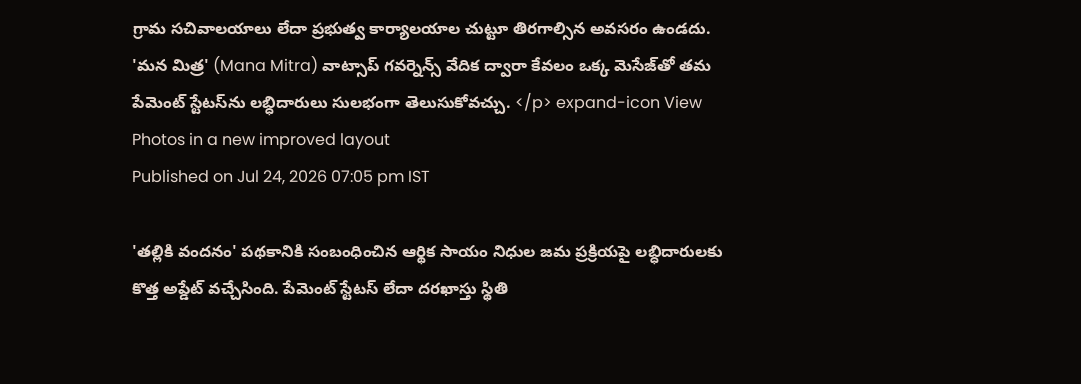గ్రామ సచివాలయాలు లేదా ప్రభుత్వ కార్యాలయాల చుట్టూ తిరగాల్సిన అవసరం ఉండదు. 'మన మిత్ర' (Mana Mitra) వాట్సాప్ గవర్నెన్స్ వేదిక ద్వారా కేవలం ఒక్క మెసేజ్‌తో తమ పేమెంట్ స్టేటస్‌ను లబ్ధిదారులు సులభంగా తెలుసుకోవచ్చు. </p> expand-icon View Photos in a new improved layout
Published on Jul 24, 2026 07:05 pm IST

'తల్లికి వందనం' పథకానికి సంబంధించిన ఆర్థిక సాయం నిధుల జమ ప్రక్రియపై లబ్ధిదారులకు కొత్త అప్డేట్ వచ్చేసింది. పేమెంట్ స్టేటస్ లేదా దరఖాస్తు స్థితి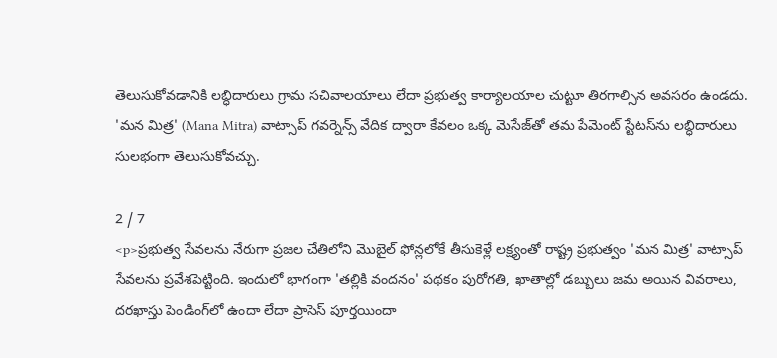తెలుసుకోవడానికి లబ్ధిదారులు గ్రామ సచివాలయాలు లేదా ప్రభుత్వ కార్యాలయాల చుట్టూ తిరగాల్సిన అవసరం ఉండదు. 'మన మిత్ర' (Mana Mitra) వాట్సాప్ గవర్నెన్స్ వేదిక ద్వారా కేవలం ఒక్క మెసేజ్‌తో తమ పేమెంట్ స్టేటస్‌ను లబ్ధిదారులు సులభంగా తెలుసుకోవచ్చు.

2 / 7
<p>ప్రభుత్వ సేవలను నేరుగా ప్రజల చేతిలోని మొబైల్ ఫోన్లలోకే తీసుకెళ్లే లక్ష్యంతో రాష్ట్ర ప్రభుత్వం 'మన మిత్ర' వాట్సాప్ సేవలను ప్రవేశపెట్టింది. ఇందులో భాగంగా 'తల్లికి వందనం' పథకం పురోగతి, ఖాతాల్లో డబ్బులు జమ అయిన వివరాలు, దరఖాస్తు పెండింగ్‌లో ఉందా లేదా ప్రాసెస్ పూర్తయిందా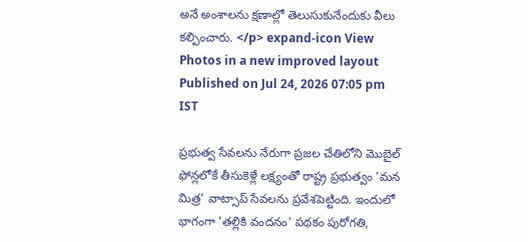అనే అంశాలను క్షణాల్లో తెలుసుకునేందుకు వీలు కల్పించారు. </p> expand-icon View Photos in a new improved layout
Published on Jul 24, 2026 07:05 pm IST

ప్రభుత్వ సేవలను నేరుగా ప్రజల చేతిలోని మొబైల్ ఫోన్లలోకే తీసుకెళ్లే లక్ష్యంతో రాష్ట్ర ప్రభుత్వం 'మన మిత్ర' వాట్సాప్ సేవలను ప్రవేశపెట్టింది. ఇందులో భాగంగా 'తల్లికి వందనం' పథకం పురోగతి,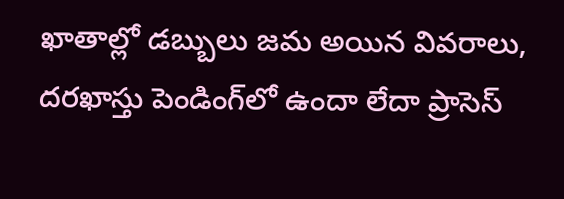ఖాతాల్లో డబ్బులు జమ అయిన వివరాలు, దరఖాస్తు పెండింగ్‌లో ఉందా లేదా ప్రాసెస్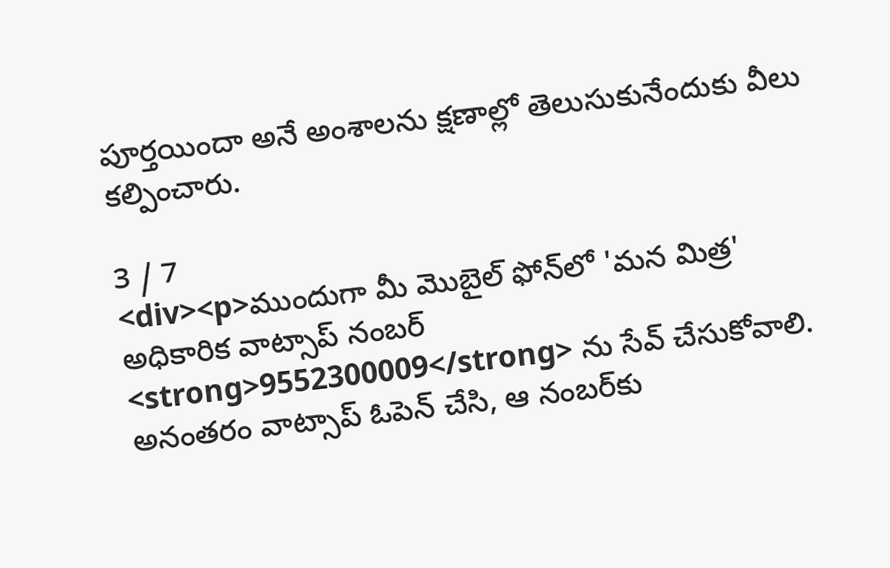పూర్తయిందా అనే అంశాలను క్షణాల్లో తెలుసుకునేందుకు వీలు కల్పించారు.

3 / 7
<div><p>ముందుగా మీ మొబైల్ ఫోన్‌లో 'మన మిత్ర' అధికారిక వాట్సాప్ నంబర్ <strong>9552300009</strong> ను సేవ్ చేసుకోవాలి. అనంతరం వాట్సాప్ ఓపెన్ చేసి, ఆ నంబర్‌కు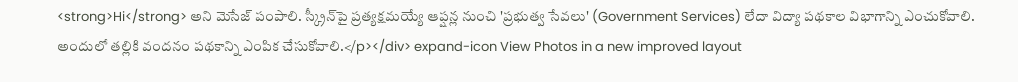<strong>Hi</strong> అని మెసేజ్ పంపాలి. స్క్రీన్‌పై ప్రత్యక్షమయ్యే ఆప్షన్ల నుంచి 'ప్రభుత్వ సేవలు' (Government Services) లేదా విద్యా పథకాల విభాగాన్ని ఎంచుకోవాలి. అందులో తల్లికి వందనం పథకాన్ని ఎంపిక చేసుకోవాలి.</p></div> expand-icon View Photos in a new improved layout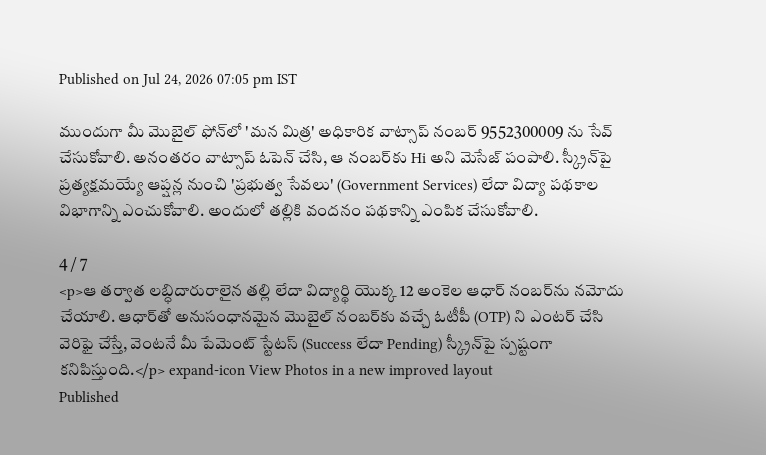Published on Jul 24, 2026 07:05 pm IST

ముందుగా మీ మొబైల్ ఫోన్‌లో 'మన మిత్ర' అధికారిక వాట్సాప్ నంబర్ 9552300009 ను సేవ్ చేసుకోవాలి. అనంతరం వాట్సాప్ ఓపెన్ చేసి, ఆ నంబర్‌కు Hi అని మెసేజ్ పంపాలి. స్క్రీన్‌పై ప్రత్యక్షమయ్యే ఆప్షన్ల నుంచి 'ప్రభుత్వ సేవలు' (Government Services) లేదా విద్యా పథకాల విభాగాన్ని ఎంచుకోవాలి. అందులో తల్లికి వందనం పథకాన్ని ఎంపిక చేసుకోవాలి.

4 / 7
<p>ఆ తర్వాత లబ్ధిదారురాలైన తల్లి లేదా విద్యార్థి యొక్క 12 అంకెల ఆధార్ నంబర్‌ను నమోదు చేయాలి. ఆధార్‌తో అనుసంధానమైన మొబైల్ నంబర్‌కు వచ్చే ఓటీపీ (OTP) ని ఎంటర్ చేసి వెరిఫై చేస్తే, వెంటనే మీ పేమెంట్ స్టేటస్ (Success లేదా Pending) స్క్రీన్‌పై స్పష్టంగా కనిపిస్తుంది.</p> expand-icon View Photos in a new improved layout
Published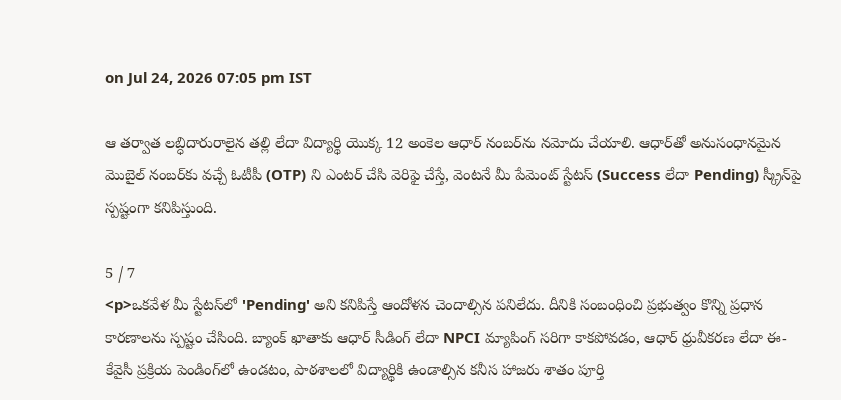on Jul 24, 2026 07:05 pm IST

ఆ తర్వాత లబ్ధిదారురాలైన తల్లి లేదా విద్యార్థి యొక్క 12 అంకెల ఆధార్ నంబర్‌ను నమోదు చేయాలి. ఆధార్‌తో అనుసంధానమైన మొబైల్ నంబర్‌కు వచ్చే ఓటీపీ (OTP) ని ఎంటర్ చేసి వెరిఫై చేస్తే, వెంటనే మీ పేమెంట్ స్టేటస్ (Success లేదా Pending) స్క్రీన్‌పై స్పష్టంగా కనిపిస్తుంది.

5 / 7
<p>ఒకవేళ మీ స్టేటస్‌లో 'Pending' అని కనిపిస్తే ఆందోళన చెందాల్సిన పనిలేదు. దీనికి సంబంధించి ప్రభుత్వం కొన్ని ప్రధాన కారణాలను స్పష్టం చేసింది. బ్యాంక్ ఖాతాకు ఆధార్ సీడింగ్ లేదా NPCI మ్యాపింగ్ సరిగా కాకపోవడం, ఆధార్ ధ్రువీకరణ లేదా ఈ-కేవైసీ ప్రక్రియ పెండింగ్‌లో ఉండటం, పాఠశాలలో విద్యార్థికి ఉండాల్సిన కనీస హాజరు శాతం పూర్తి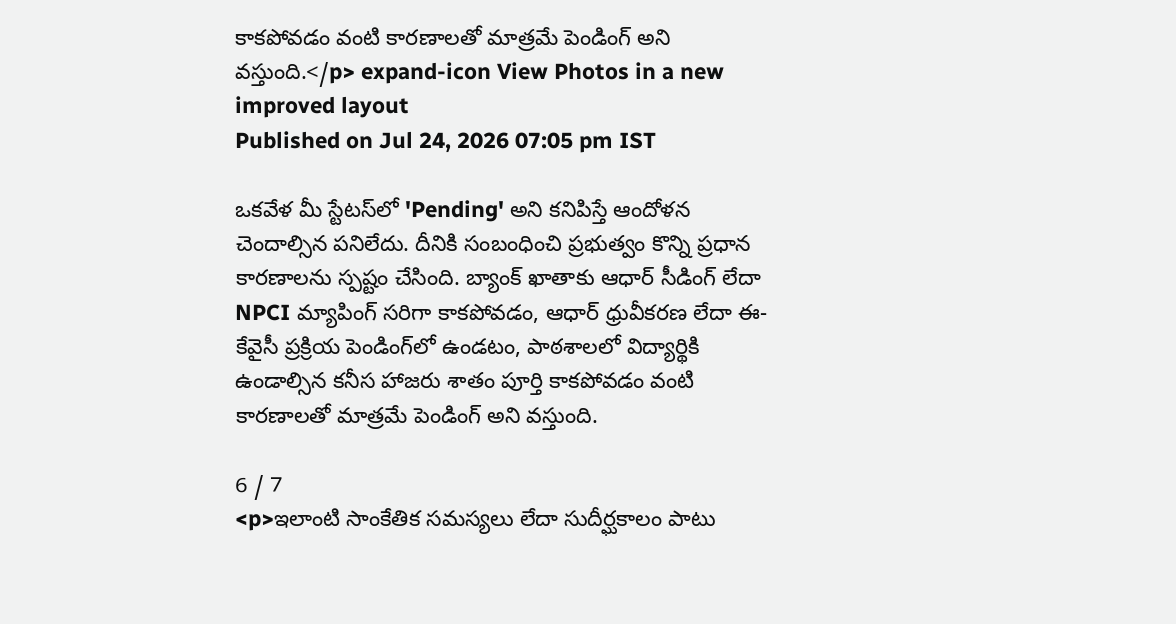కాకపోవడం వంటి కారణాలతో మాత్రమే పెండింగ్ అని వస్తుంది.</p> expand-icon View Photos in a new improved layout
Published on Jul 24, 2026 07:05 pm IST

ఒకవేళ మీ స్టేటస్‌లో 'Pending' అని కనిపిస్తే ఆందోళన చెందాల్సిన పనిలేదు. దీనికి సంబంధించి ప్రభుత్వం కొన్ని ప్రధాన కారణాలను స్పష్టం చేసింది. బ్యాంక్ ఖాతాకు ఆధార్ సీడింగ్ లేదా NPCI మ్యాపింగ్ సరిగా కాకపోవడం, ఆధార్ ధ్రువీకరణ లేదా ఈ-కేవైసీ ప్రక్రియ పెండింగ్‌లో ఉండటం, పాఠశాలలో విద్యార్థికి ఉండాల్సిన కనీస హాజరు శాతం పూర్తి కాకపోవడం వంటి కారణాలతో మాత్రమే పెండింగ్ అని వస్తుంది.

6 / 7
<p>ఇలాంటి సాంకేతిక సమస్యలు లేదా సుదీర్ఘకాలం పాటు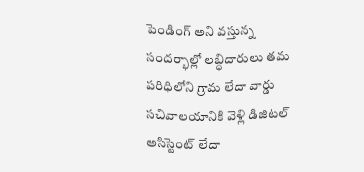పెండింగ్ అని వస్తున్న సందర్భాల్లో లబ్ధిదారులు తమ పరిధిలోని గ్రామ లేదా వార్డు సచివాలయానికి వెళ్లి డిజిటల్ అసిస్టెంట్ లేదా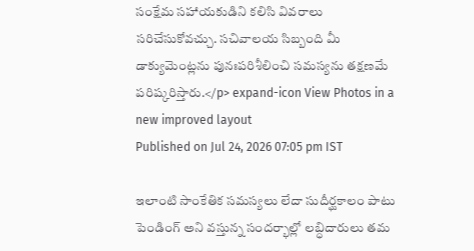సంక్షేమ సహాయకుడిని కలిసి వివరాలు సరిచేసుకోవచ్చు. సచివాలయ సిబ్బంది మీ డాక్యుమెంట్లను పునఃపరిశీలించి సమస్యను తక్షణమే పరిష్కరిస్తారు.</p> expand-icon View Photos in a new improved layout
Published on Jul 24, 2026 07:05 pm IST

ఇలాంటి సాంకేతిక సమస్యలు లేదా సుదీర్ఘకాలం పాటు పెండింగ్ అని వస్తున్న సందర్భాల్లో లబ్ధిదారులు తమ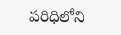పరిధిలోని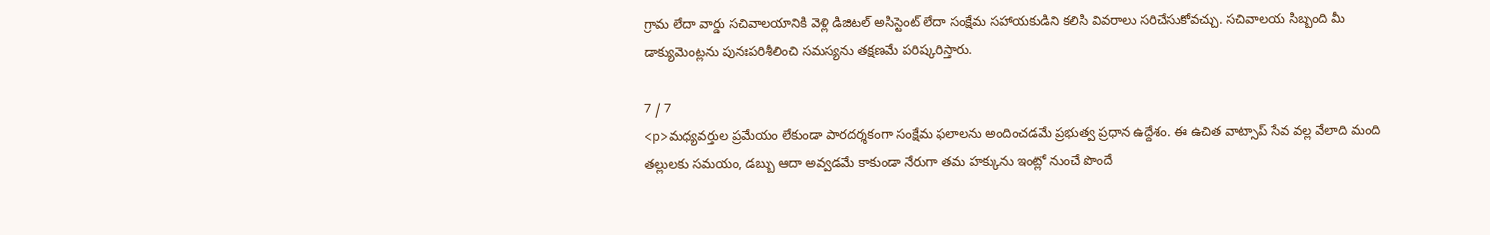గ్రామ లేదా వార్డు సచివాలయానికి వెళ్లి డిజిటల్ అసిస్టెంట్ లేదా సంక్షేమ సహాయకుడిని కలిసి వివరాలు సరిచేసుకోవచ్చు. సచివాలయ సిబ్బంది మీ డాక్యుమెంట్లను పునఃపరిశీలించి సమస్యను తక్షణమే పరిష్కరిస్తారు.

7 / 7
<p>మధ్యవర్తుల ప్రమేయం లేకుండా పారదర్శకంగా సంక్షేమ ఫలాలను అందించడమే ప్రభుత్వ ప్రధాన ఉద్దేశం. ఈ ఉచిత వాట్సాప్ సేవ వల్ల వేలాది మంది తల్లులకు సమయం, డబ్బు ఆదా అవ్వడమే కాకుండా నేరుగా తమ హక్కును ఇంట్లో నుంచే పొందే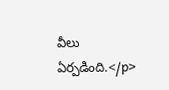వీలు ఏర్పడింది.</p>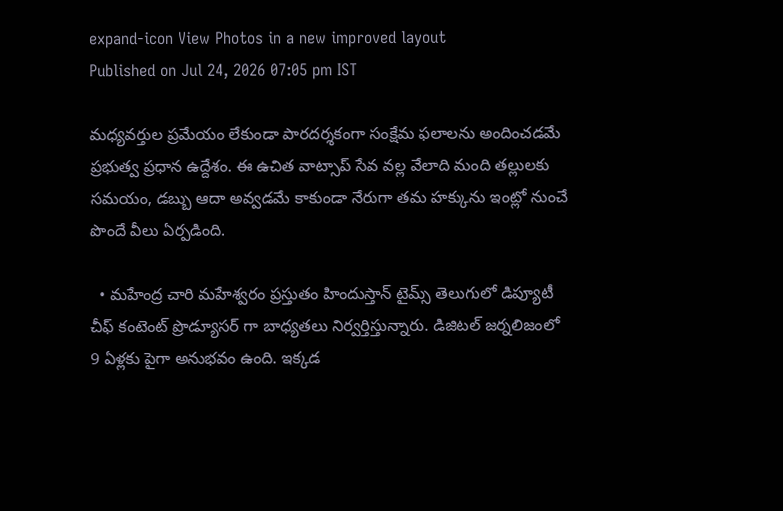expand-icon View Photos in a new improved layout
Published on Jul 24, 2026 07:05 pm IST

మధ్యవర్తుల ప్రమేయం లేకుండా పారదర్శకంగా సంక్షేమ ఫలాలను అందించడమే ప్రభుత్వ ప్రధాన ఉద్దేశం. ఈ ఉచిత వాట్సాప్ సేవ వల్ల వేలాది మంది తల్లులకు సమయం, డబ్బు ఆదా అవ్వడమే కాకుండా నేరుగా తమ హక్కును ఇంట్లో నుంచే పొందే వీలు ఏర్పడింది.

  • మహేంద్ర చారి మహేశ్వరం ప్రస్తుతం హిందుస్తాన్ టైమ్స్ తెలుగులో డిప్యూటీ చీఫ్ కంటెంట్ ప్రొడ్యూసర్ గా బాధ్యతలు నిర్వర్తిస్తున్నారు. డిజిటల్ జర్నలిజంలో 9 ఏళ్లకు పైగా అనుభవం ఉంది. ఇక్కడ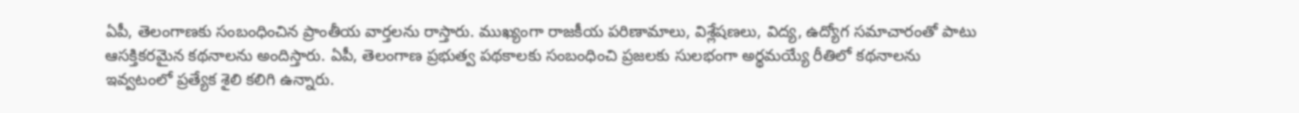ఏపీ, తెలంగాణకు సంబంధించిన ప్రాంతీయ వార్తలను రాస్తారు. ముఖ్యంగా రాజకీయ పరిణామాలు, విశ్లేషణలు, విద్య, ఉద్యోగ సమాచారంతో పాటు ఆసక్తికరమైన కథనాలను అందిస్తారు. ఏపీ, తెలంగాణ ప్రభుత్వ పథకాలకు సంబంధించి ప్రజలకు సులభంగా అర్థమయ్యే రీతిలో కథనాలను ఇవ్వటంలో ప్రత్యేక శైలి కలిగి ఉన్నారు.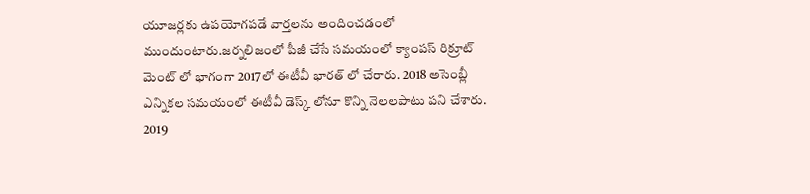యూజర్లకు ఉపయోగపడే వార్తలను అందించడంలో ముందుంటారు.జర్నలిజంలో పీజీ చేసే సమయంలో క్యాంపస్ రిక్రూట్ మెంట్ లో భాగంగా 2017లో ఈటీవీ భారత్ లో చేరారు. 2018 అసెంబ్లీ ఎన్నికల సమయంలో ఈటీవీ డెస్క్ లోనూ కొన్ని నెలలపాటు పని చేశారు. 2019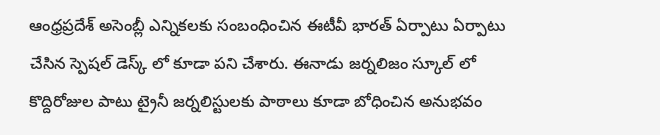ఆంధ్రప్రదేశ్ అసెంబ్లీ ఎన్నికలకు సంబంధించిన ఈటీవీ భారత్ ఏర్పాటు ఏర్పాటు చేసిన స్పెషల్ డెస్క్ లో కూడా పని చేశారు. ఈనాడు జర్నలిజం స్కూల్ లో కొద్దిరోజుల పాటు ట్రైనీ జర్నలిస్టులకు పాఠాలు కూడా బోధించిన అనుభవం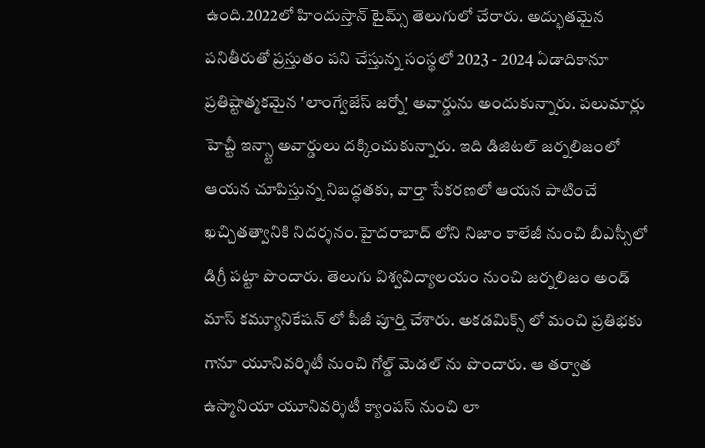ఉంది.2022లో హిందుస్తాన్ టైమ్స్ తెలుగులో చేరారు. అద్భుతమైన పనితీరుతో ప్రస్తుతం పని చేస్తున్న సంస్థలో 2023 - 2024 ఏడాదికానూ ప్రతిష్టాత్మకమైన 'లాంగ్వేజేస్ జర్నో' అవార్డును అందుకున్నారు. పలుమార్లు హెచ్టీ ఇన్స్టా అవార్డులు దక్కించుకున్నారు. ఇది డిజిటల్ జర్నలిజంలో ఆయన చూపిస్తున్న నిబద్ధతకు, వార్తా సేకరణలో ఆయన పాటించే ఖచ్చితత్వానికి నిదర్శనం.హైదరాబాద్ లోని నిజాం కాలేజీ నుంచి బీఎస్సీలో డిగ్రీ పట్టా పొందారు. తెలుగు విశ్వవిద్యాలయం నుంచి జర్నలిజం అండ్ మాస్ కమ్యూనికేషన్ లో పీజీ పూర్తి చేశారు. అకడమిక్స్ లో మంచి ప్రతిభకు గానూ యూనివర్శిటీ నుంచి గోల్డ్ మెడల్ ను పొందారు. ఆ తర్వాత ఉస్మానియా యూనివర్శిటీ క్యాంపస్ నుంచి లా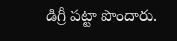డిగ్రీ పట్టా పొందారు.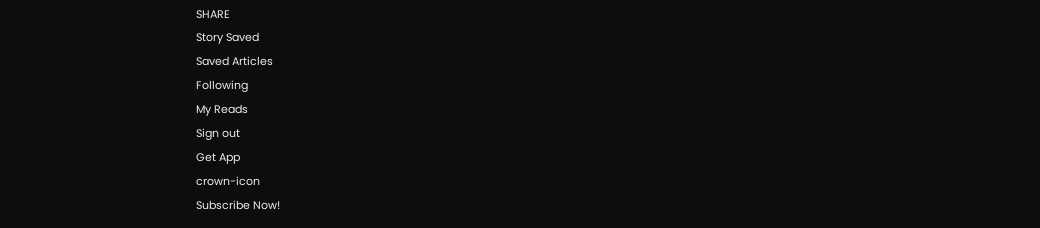SHARE
Story Saved
Saved Articles
Following
My Reads
Sign out
Get App
crown-icon
Subscribe Now!